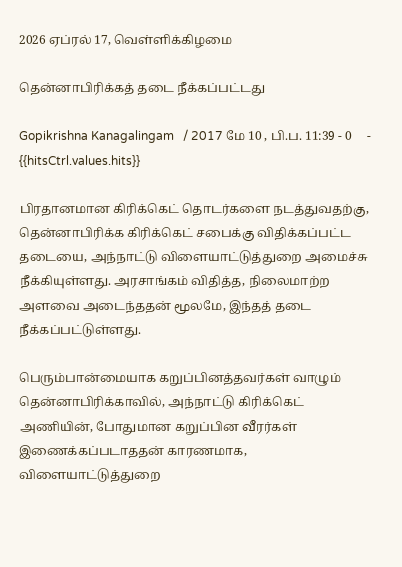2026 ஏப்ரல் 17, வெள்ளிக்கிழமை

தென்னாபிரிக்கத் தடை நீக்கப்பட்டது

Gopikrishna Kanagalingam   / 2017 மே 10 , பி.ப. 11:39 - 0     - {{hitsCtrl.values.hits}}

பிரதானமான கிரிக்கெட் தொடர்களை நடத்துவதற்கு, தென்னாபிரிக்க கிரிக்கெட் சபைக்கு விதிக்கப்பட்ட தடையை, அந்நாட்டு விளையாட்டுத்துறை அமைச்சு நீக்கியுள்ளது. அரசாங்கம் விதித்த, நிலைமாற்ற அளவை அடைந்ததன் மூலமே, இந்தத் தடை நீக்கப்பட்டுள்ளது.

பெரும்பான்மையாக கறுப்பினத்தவர்கள் வாழும் தென்னாபிரிக்காவில், அந்நாட்டு கிரிக்கெட் அணியின், போதுமான கறுப்பின வீரர்கள் இணைக்கப்படாததன் காரணமாக, விளையாட்டுத்துறை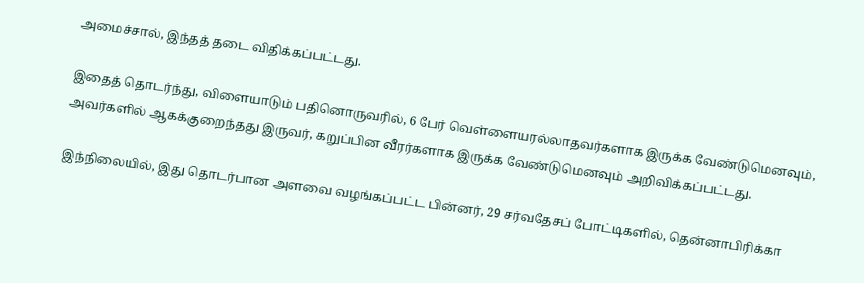அமைச்சால், இந்தத் தடை விதிக்கப்பட்டது.

இதைத் தொடர்ந்து, விளையாடும் பதினொருவரில், 6 பேர் வெள்ளையரல்லாதவர்களாக இருக்க வேண்டுமெனவும், அவர்களில் ஆகக்குறைந்தது இருவர், கறுப்பின வீரர்களாக இருக்க வேண்டுமெனவும் அறிவிக்கப்பட்டது.

இந்நிலையில், இது தொடர்பான அளவை வழங்கப்பட்ட பின்னர், 29 சர்வதேசப் போட்டிகளில், தென்னாபிரிக்கா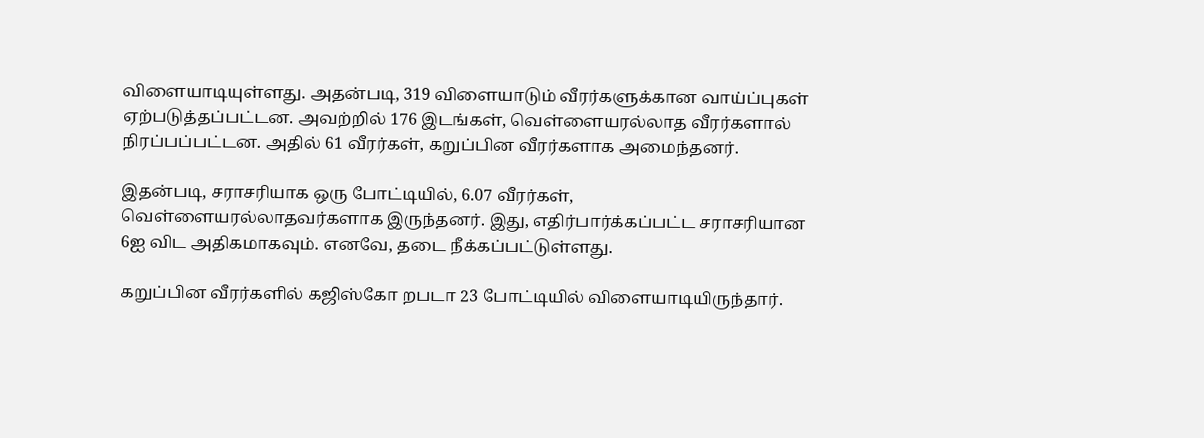விளையாடியுள்ளது. அதன்படி, 319 விளையாடும் வீரர்களுக்கான வாய்ப்புகள் ஏற்படுத்தப்பட்டன. அவற்றில் 176 இடங்கள், வெள்ளையரல்லாத வீரர்களால் நிரப்பப்பட்டன. அதில் 61 வீரர்கள், கறுப்பின வீரர்களாக அமைந்தனர்.

இதன்படி, சராசரியாக ஒரு போட்டியில், 6.07 வீரர்கள், வெள்ளையரல்லாதவர்களாக இருந்தனர். இது, எதிர்பார்க்கப்பட்ட சராசரியான 6ஐ விட அதிகமாகவும். எனவே, தடை நீக்கப்பட்டுள்ளது.

கறுப்பின வீரர்களில் கஜிஸ்கோ றபடா 23 போட்டியில் விளையாடியிருந்தார்.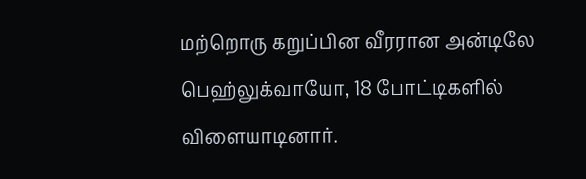மற்றொரு கறுப்பின வீரரான அன்டிலே பெஹ்லுக்வாயோ, 18 போட்டிகளில் விளையாடினார்.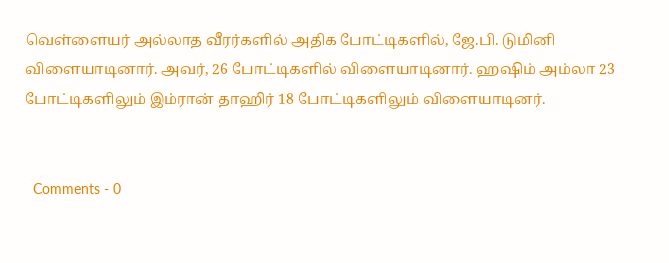வெள்ளையர் அல்லாத வீரர்களில் அதிக போட்டிகளில், ஜே.பி. டுமினி விளையாடினார். அவர், 26 போட்டிகளில் விளையாடினார். ஹஷிம் அம்லா 23 போட்டிகளிலும் இம்ரான் தாஹிர் 18 போட்டிகளிலும் விளையாடினர்.


  Comments - 0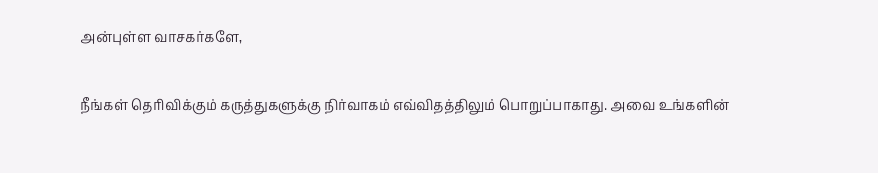அன்புள்ள வாசகர்களே,

நீங்கள் தெரிவிக்கும் கருத்துகளுக்கு நிர்வாகம் எவ்விதத்திலும் பொறுப்பாகாது. அவை உங்களின்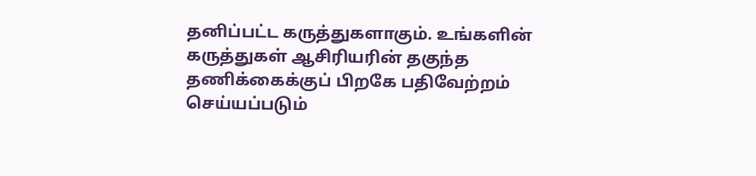தனிப்பட்ட கருத்துகளாகும். உங்களின் கருத்துகள் ஆசிரியரின் தகுந்த தணிக்கைக்குப் பிறகே பதிவேற்றம் செய்யப்படும்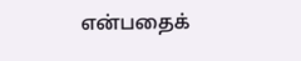என்பதைக்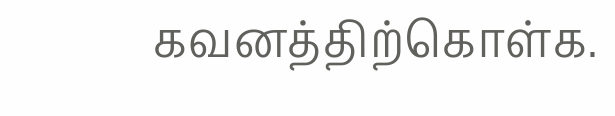கவனத்திற்கொள்க.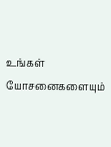உங்கள் யோசனைகளையும்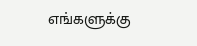எங்களுக்கு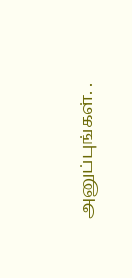அனுப்புங்கள். .